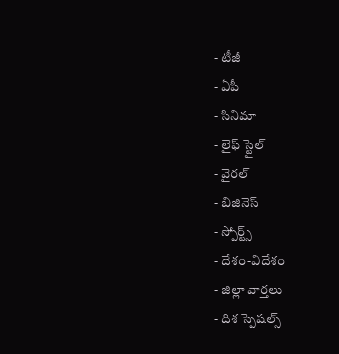- టీజీ
- ఏపీ
- సినిమా
- లైఫ్ స్టైల్
- వైరల్
- బిజినెస్
- స్పోర్ట్స్
- దేశం-విదేశం
- జిల్లా వార్తలు
- దిశ స్పెషల్స్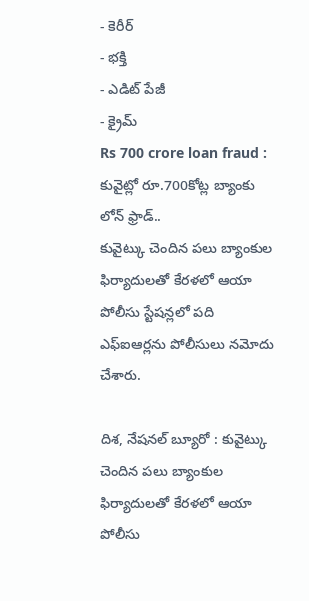- కెరీర్
- భక్తి
- ఎడిట్ పేజీ
- క్రైమ్
Rs 700 crore loan fraud : కువైట్లో రూ.700కోట్ల బ్యాంకు లోన్ ఫ్రాడ్..
కువైట్కు చెందిన పలు బ్యాంకుల ఫిర్యాదులతో కేరళలో ఆయా పోలీసు స్టేషన్లలో పది ఎఫ్ఐఆర్లను పోలీసులు నమోదు చేశారు.

దిశ, నేషనల్ బ్యూరో : కువైట్కు చెందిన పలు బ్యాంకుల ఫిర్యాదులతో కేరళలో ఆయా పోలీసు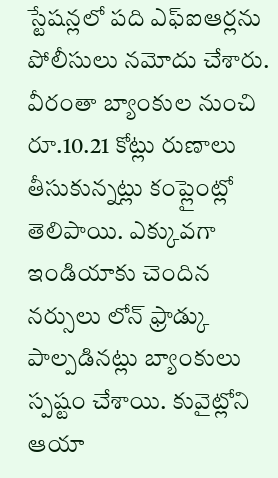స్టేషన్లలో పది ఎఫ్ఐఆర్లను పోలీసులు నమోదు చేశారు. వీరంతా బ్యాంకుల నుంచి రూ.10.21 కోట్లు రుణాలు తీసుకున్నట్లు కంప్లైంట్లో తెలిపాయి. ఎక్కువగా ఇండియాకు చెందిన నర్సులు లోన్ ఫ్రాడ్కు పాల్పడినట్లు బ్యాంకులు స్పష్టం చేశాయి. కువైట్లోని ఆయా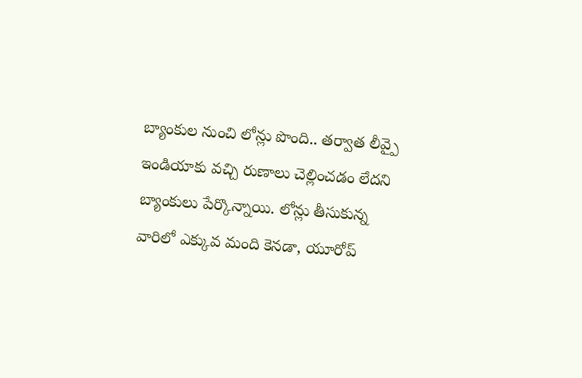బ్యాంకుల నుంచి లోన్లు పొంది.. తర్వాత లీవ్పై ఇండియాకు వచ్చి రుణాలు చెల్లించడం లేదని బ్యాంకులు పేర్కొన్నాయి. లోన్లు తీసుకున్న వారిలో ఎక్కువ మంది కెనడా, యూరోప్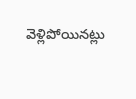వెళ్లిపోయినట్లు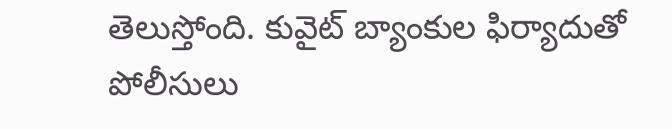తెలుస్తోంది. కువైట్ బ్యాంకుల ఫిర్యాదుతో పోలీసులు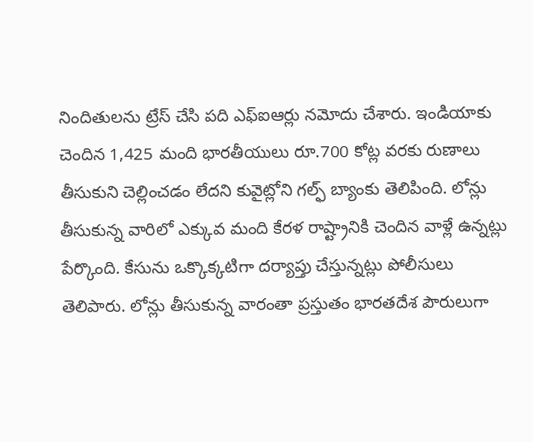నిందితులను ట్రేస్ చేసి పది ఎఫ్ఐఆర్లు నమోదు చేశారు. ఇండియాకు చెందిన 1,425 మంది భారతీయులు రూ.700 కోట్ల వరకు రుణాలు తీసుకుని చెల్లించడం లేదని కువైట్లోని గల్ఫ్ బ్యాంకు తెలిపింది. లోన్లు తీసుకున్న వారిలో ఎక్కువ మంది కేరళ రాష్ట్రానికి చెందిన వాళ్లే ఉన్నట్లు పేర్కొంది. కేసును ఒక్కొక్కటిగా దర్యాప్తు చేస్తున్నట్లు పోలీసులు తెలిపారు. లోన్లు తీసుకున్న వారంతా ప్రస్తుతం భారతదేశ పౌరులుగా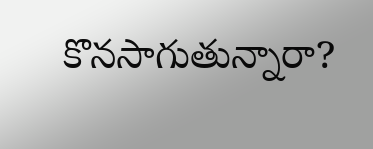కొనసాగుతున్నారా?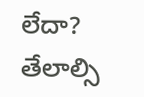లేదా? తేలాల్సి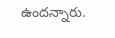ఉందన్నారు.